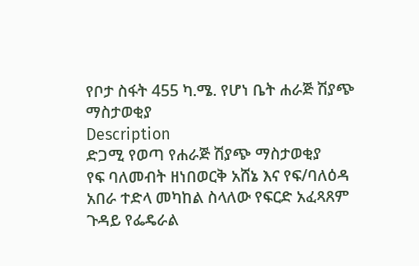የቦታ ስፋት 455 ካ.ሜ. የሆነ ቤት ሐራጅ ሽያጭ ማስታወቂያ
Description
ድጋሚ የወጣ የሐራጅ ሽያጭ ማስታወቂያ
የፍ ባለመብት ዘነበወርቅ አሸኔ እና የፍ/ባለዕዳ አበራ ተድላ መካከል ስላለው የፍርድ አፈጻጸም ጉዳይ የፌዴራል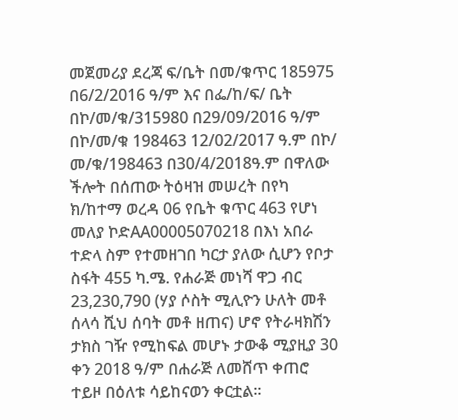መጀመሪያ ደረጃ ፍ/ቤት በመ/ቁጥር 185975 በ6/2/2016 ዓ/ም እና በፌ/ከ/ፍ/ ቤት በኮ/መ/ቁ/315980 በ29/09/2016 ዓ/ም በኮ/መ/ቁ 198463 12/02/2017 ዓ.ም በኮ/ መ/ቁ/198463 በ30/4/2018ዓ.ም በዋለው ችሎት በሰጠው ትዕዛዝ መሠረት በየካ ክ/ከተማ ወረዳ 06 የቤት ቁጥር 463 የሆነ መለያ ኮድAA00005070218 በእነ አበራ ተድላ ስም የተመዘገበ ካርታ ያለው ሲሆን የቦታ ስፋት 455 ካ.ሜ. የሐራጅ መነሻ ዋጋ ብር 23,230,790 (ሃያ ሶስት ሚሊዮን ሁለት መቶ ሰላሳ ሺህ ሰባት መቶ ዘጠና) ሆኖ የትራዛክሽን ታክስ ገዥ የሚከፍል መሆኑ ታውቆ ሚያዚያ 30 ቀን 2018 ዓ/ም በሐራጅ ለመሸጥ ቀጠሮ ተይዞ በዕለቱ ሳይከናወን ቀርቷል፡፡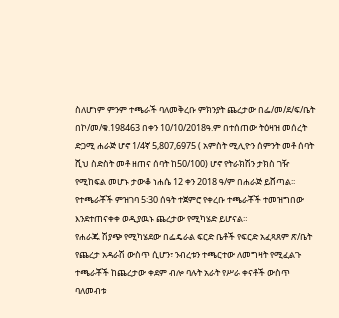ስለሆነም ምንም ተጫራች ባለመቅረቡ ምክንያት ጨረታው በፌ/መ/ደ/ፍ/ቤት በኮ/መ/ቁ.198463 በቀን 10/10/2018ዓ.ም በተሰጠው ትዕዛዝ መሰረት ድጋሚ ሐራጅ ሆኖ 1/4ኛ 5,807,6975 ( አምስት ሚሊዮን ሰምንት መቶ ሰባት ሺህ ስድስት መቶ ዘጠና ሰባት ከ50/100) ሆኖ የትራክሽን ታክስ ገዥ የሚከፍል መሆኑ ታውቆ ነሐሴ 12 ቀን 2018 ዓ/ም በሐራጅ ይሸጣል፡፡ የተጫራቾች ምዝገባ 5፡30 ሰዓት ተጀምሮ የቀረቡ ተጫራቾች ተመዝግበው እንደተጠናቀቀ ወዲያዉኑ ጨረታው የሚካሄድ ይሆናል።
የሐራጁ ሽያጭ የሚካሄደው በፌዴራል ፍርድ ቤቶች የፍርድ አፈጻጸም ጽ/ቤት የጨረታ አዳራሽ ውስጥ ሲሆን፣ ንብረቱን ተጫርተው ለመግዛት የሚፈልጉ ተጫራቾች ከጨረታው ቀደም ብሎ ባሉት አራት የሥራ ቀናቶች ውስጥ ባለመብቱ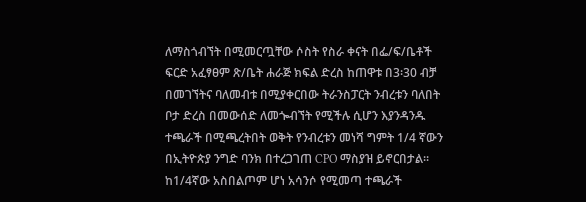ለማስጎብኘት በሚመርጧቸው ሶስት የስራ ቀናት በፌ/ፍ/ቤቶች ፍርድ አፈፃፀም ጽ/ቤት ሐራጅ ክፍል ድረስ ከጠዋቱ በ3፡30 ብቻ በመገኘትና ባለመብቱ በሚያቀርበው ትራንስፓርት ንብረቱን ባለበት ቦታ ድረስ በመውሰድ ለመጐብኘት የሚችሉ ሲሆን እያንዳንዱ ተጫራች በሚጫረትበት ወቅት የንብረቱን መነሻ ግምት 1/4 ኛውን በኢትዮጵያ ንግድ ባንክ በተረጋገጠ CPO ማስያዝ ይኖርበታል፡፡ ከ1/4ኛው አስበልጦም ሆነ አሳንሶ የሚመጣ ተጫራች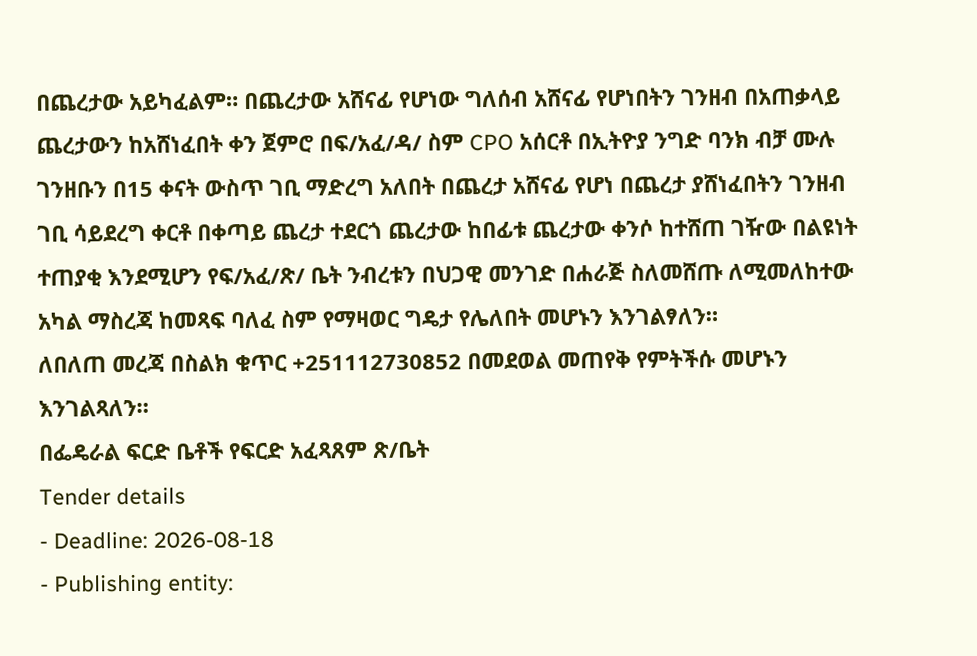በጨረታው አይካፈልም። በጨረታው አሸናፊ የሆነው ግለሰብ አሸናፊ የሆነበትን ገንዘብ በአጠቃላይ ጨረታውን ከአሸነፈበት ቀን ጀምሮ በፍ/አፈ/ዳ/ ስም CPO አሰርቶ በኢትዮያ ንግድ ባንክ ብቻ ሙሉ ገንዘቡን በ15 ቀናት ውስጥ ገቢ ማድረግ አለበት በጨረታ አሸናፊ የሆነ በጨረታ ያሸነፈበትን ገንዘብ ገቢ ሳይደረግ ቀርቶ በቀጣይ ጨረታ ተደርጎ ጨረታው ከበፊቱ ጨረታው ቀንሶ ከተሸጠ ገዥው በልዩነት ተጠያቂ እንደሚሆን የፍ/አፈ/ጽ/ ቤት ንብረቱን በህጋዊ መንገድ በሐራጅ ስለመሸጡ ለሚመለከተው አካል ማስረጃ ከመጻፍ ባለፈ ስም የማዛወር ግዴታ የሌለበት መሆኑን እንገልፃለን።
ለበለጠ መረጃ በስልክ ቁጥር +251112730852 በመደወል መጠየቅ የምትችሱ መሆኑን እንገልጻለን።
በፌዴራል ፍርድ ቤቶች የፍርድ አፈጻጸም ጽ/ቤት
Tender details
- Deadline: 2026-08-18
- Publishing entity: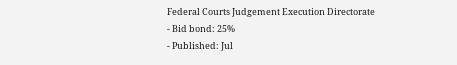Federal Courts Judgement Execution Directorate
- Bid bond: 25%
- Published: Jul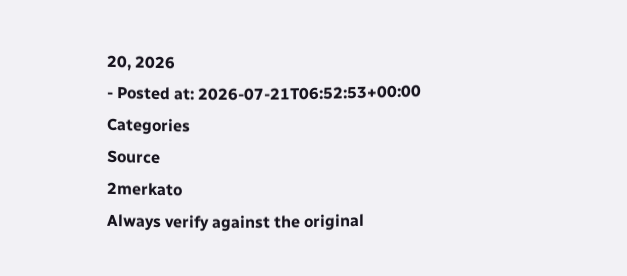20, 2026
- Posted at: 2026-07-21T06:52:53+00:00
Categories
Source
2merkato
Always verify against the original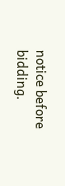notice before bidding.